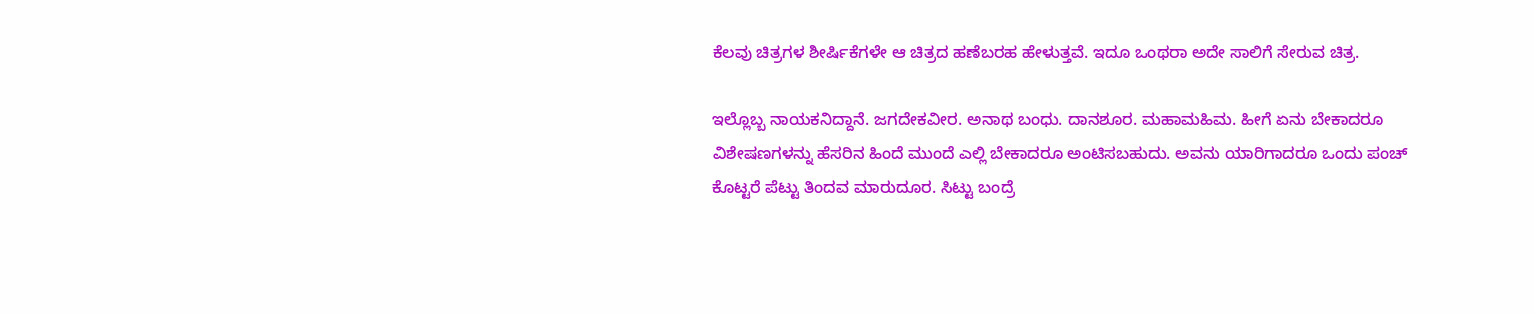ಕೆಲವು ಚಿತ್ರಗಳ ಶೀರ್ಷಿಕೆಗಳೇ ಆ ಚಿತ್ರದ ಹಣೆಬರಹ ಹೇಳುತ್ತವೆ. ಇದೂ ಒಂಥರಾ ಅದೇ ಸಾಲಿಗೆ ಸೇರುವ ಚಿತ್ರ.

ಇಲ್ಲೊಬ್ಬ ನಾಯಕನಿದ್ದಾನೆ. ಜಗದೇಕವೀರ. ಅನಾಥ ಬಂಧು. ದಾನಶೂರ. ಮಹಾಮಹಿಮ. ಹೀಗೆ ಏನು ಬೇಕಾದರೂ ವಿಶೇಷಣಗಳನ್ನು ಹೆಸರಿನ ಹಿಂದೆ ಮುಂದೆ ಎಲ್ಲಿ ಬೇಕಾದರೂ ಅಂಟಿಸಬಹುದು. ಅವನು ಯಾರಿಗಾದರೂ ಒಂದು ಪಂಚ್ ಕೊಟ್ಟರೆ ಪೆಟ್ಟು ತಿಂದವ ಮಾರುದೂರ. ಸಿಟ್ಟು ಬಂದ್ರೆ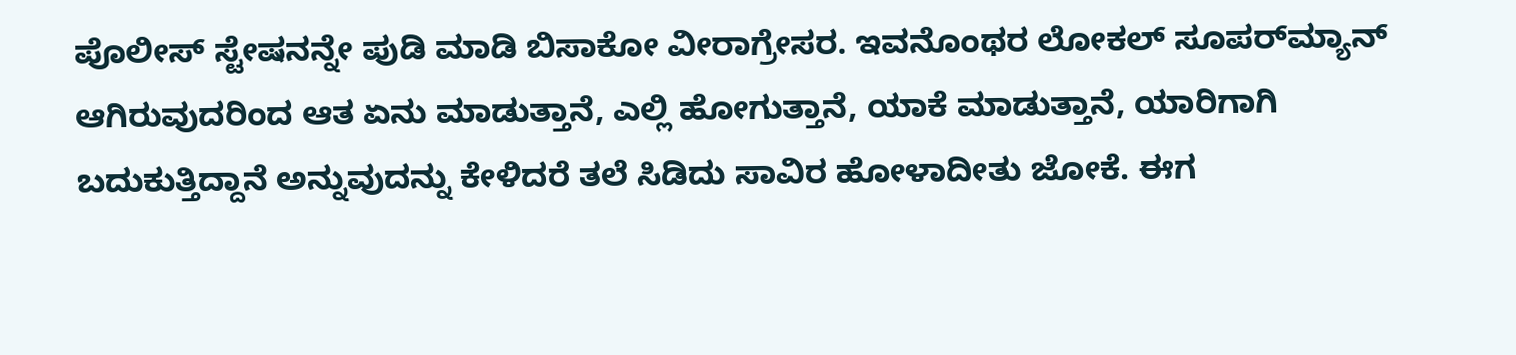ಪೊಲೀಸ್ ಸ್ಟೇಷನನ್ನೇ ಪುಡಿ ಮಾಡಿ ಬಿಸಾಕೋ ವೀರಾಗ್ರೇಸರ. ಇವನೊಂಥರ ಲೋಕಲ್ ಸೂಪರ್‌ಮ್ಯಾನ್ ಆಗಿರುವುದರಿಂದ ಆತ ಏನು ಮಾಡುತ್ತಾನೆ, ಎಲ್ಲಿ ಹೋಗುತ್ತಾನೆ, ಯಾಕೆ ಮಾಡುತ್ತಾನೆ, ಯಾರಿಗಾಗಿ ಬದುಕುತ್ತಿದ್ದಾನೆ ಅನ್ನುವುದನ್ನು ಕೇಳಿದರೆ ತಲೆ ಸಿಡಿದು ಸಾವಿರ ಹೋಳಾದೀತು ಜೋಕೆ. ಈಗ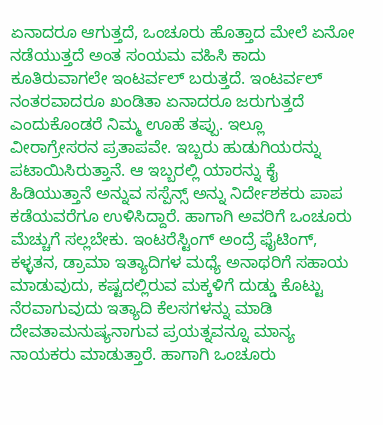ಏನಾದರೂ ಆಗುತ್ತದೆ, ಒಂಚೂರು ಹೊತ್ತಾದ ಮೇಲೆ ಏನೋ ನಡೆಯುತ್ತದೆ ಅಂತ ಸಂಯಮ ವಹಿಸಿ ಕಾದು ಕೂತಿರುವಾಗಲೇ ಇಂಟರ್ವಲ್ ಬರುತ್ತದೆ. ಇಂಟರ್ವಲ್ ನಂತರವಾದರೂ ಖಂಡಿತಾ ಏನಾದರೂ ಜರುಗುತ್ತದೆ ಎಂದುಕೊಂಡರೆ ನಿಮ್ಮ ಊಹೆ ತಪ್ಪು. ಇಲ್ಲೂ ವೀರಾಗ್ರೇಸರನ ಪ್ರತಾಪವೇ. ಇಬ್ಬರು ಹುಡುಗಿಯರನ್ನು ಪಟಾಯಿಸಿರುತ್ತಾನೆ. ಆ ಇಬ್ಬರಲ್ಲಿ ಯಾರನ್ನು ಕೈ ಹಿಡಿಯುತ್ತಾನೆ ಅನ್ನುವ ಸಸ್ಪೆನ್ಸ್ ಅನ್ನು ನಿರ್ದೇಶಕರು ಪಾಪ ಕಡೆಯವರೆಗೂ ಉಳಿಸಿದ್ದಾರೆ. ಹಾಗಾಗಿ ಅವರಿಗೆ ಒಂಚೂರು ಮೆಚ್ಚುಗೆ ಸಲ್ಲಬೇಕು. ಇಂಟರೆಸ್ಟಿಂಗ್ ಅಂದ್ರೆ ಫೈಟಿಂಗ್, ಕಳ್ಳತನ, ಡ್ರಾಮಾ ಇತ್ಯಾದಿಗಳ ಮಧ್ಯೆ ಅನಾಥರಿಗೆ ಸಹಾಯ ಮಾಡುವುದು, ಕಷ್ಟದಲ್ಲಿರುವ ಮಕ್ಕಳಿಗೆ ದುಡ್ಡು ಕೊಟ್ಟು ನೆರವಾಗುವುದು ಇತ್ಯಾದಿ ಕೆಲಸಗಳನ್ನು ಮಾಡಿ ದೇವತಾಮನುಷ್ಯನಾಗುವ ಪ್ರಯತ್ನವನ್ನೂ ಮಾನ್ಯ ನಾಯಕರು ಮಾಡುತ್ತಾರೆ. ಹಾಗಾಗಿ ಒಂಚೂರು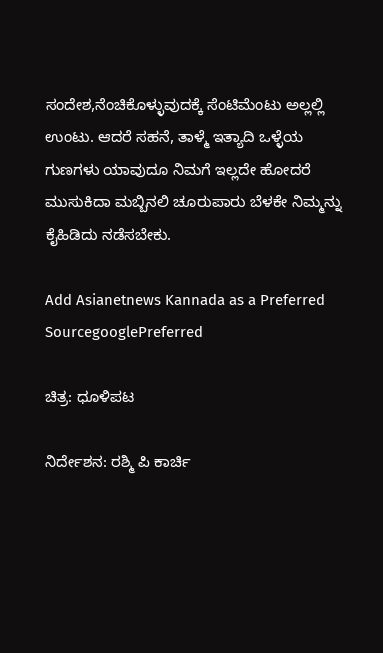ಸಂದೇಶ,ನೆಂಚಿಕೊಳ್ಳುವುದಕ್ಕೆ ಸೆಂಟಿಮೆಂಟು ಅಲ್ಲಲ್ಲಿ ಉಂಟು. ಆದರೆ ಸಹನೆ, ತಾಳ್ಮೆ ಇತ್ಯಾದಿ ಒಳ್ಳೆಯ ಗುಣಗಳು ಯಾವುದೂ ನಿಮಗೆ ಇಲ್ಲದೇ ಹೋದರೆ ಮುಸುಕಿದಾ ಮಬ್ಬಿನಲಿ ಚೂರುಪಾರು ಬೆಳಕೇ ನಿಮ್ಮನ್ನು ಕೈಹಿಡಿದು ನಡೆಸಬೇಕು.

Add Asianetnews Kannada as a Preferred SourcegooglePreferred

ಚಿತ್ರ: ಧೂಳಿಪಟ

ನಿರ್ದೇಶನ: ರಶ್ಮಿ ಪಿ ಕಾರ್ಚಿ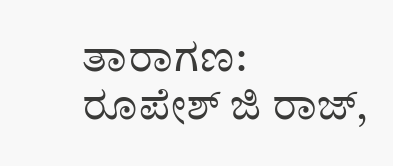ತಾರಾಗಣ: ರೂಪೇಶ್ ಜಿ ರಾಜ್,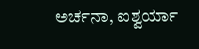ಅರ್ಚನಾ, ಐಶ್ವರ್ಯಾ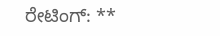ರೇಟಿಂಗ್: **